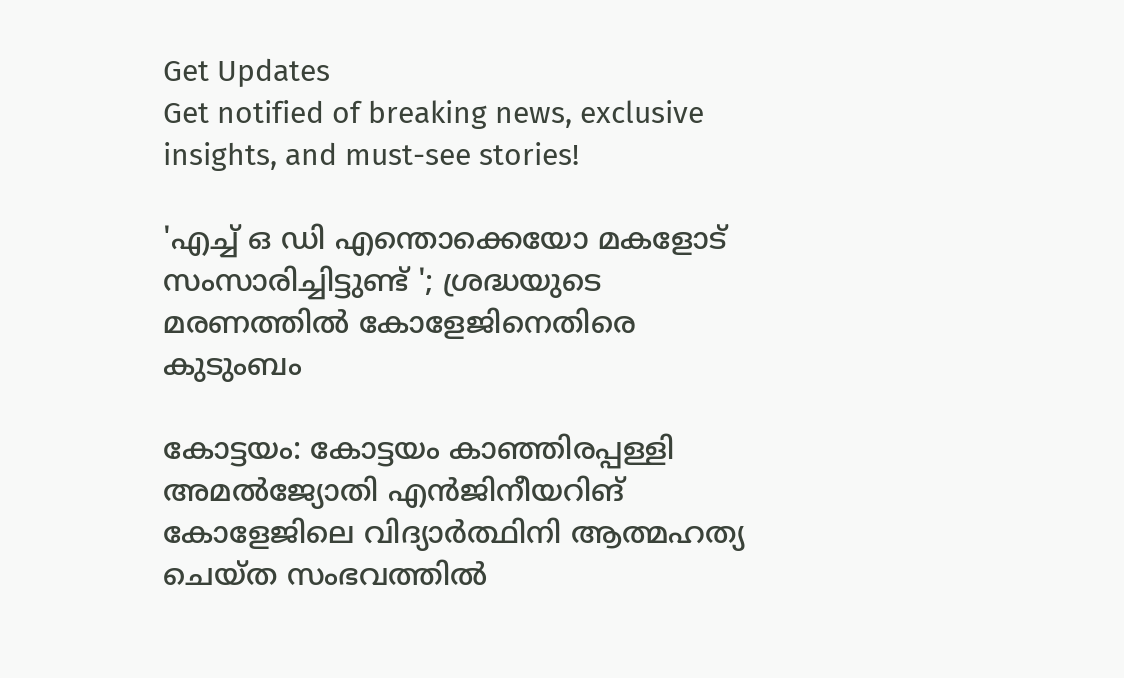Get Updates
Get notified of breaking news, exclusive insights, and must-see stories!

'എച്ച് ഒ ഡി എന്തൊക്കെയോ മകളോട് സംസാരിച്ചിട്ടുണ്ട് '; ശ്രദ്ധയുടെ മരണത്തിൽ കോളേജിനെതിരെ കുടുംബം

കോട്ടയം: കോട്ടയം കാഞ്ഞിരപ്പള്ളി അമൽജ്യോതി എൻജിനീയറിങ് കോളേജിലെ വിദ്യാർത്ഥിനി ആത്മഹത്യ ചെയ്ത സംഭവത്തിൽ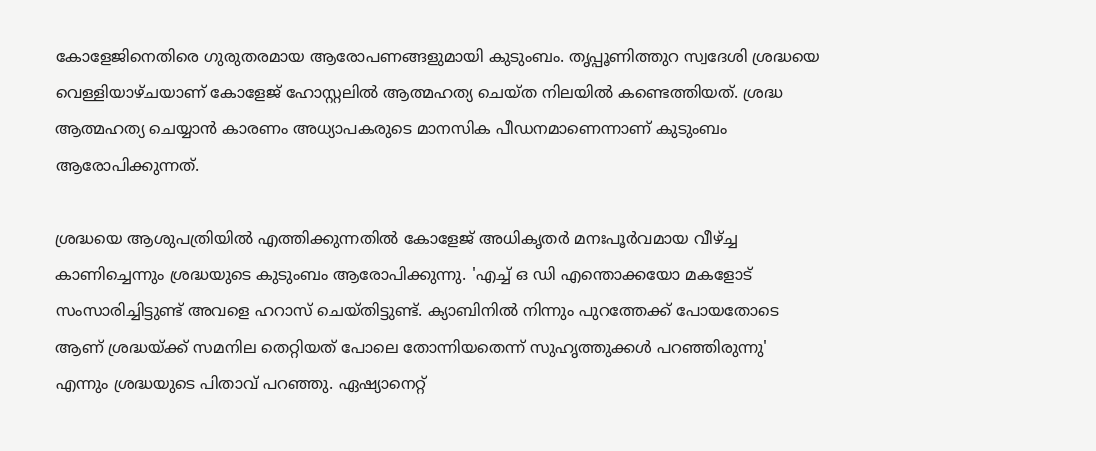കോളേജിനെതിരെ ഗുരുതരമായ ആരോപണങ്ങളുമായി കുടുംബം. തൃപ്പൂണിത്തുറ സ്വദേശി ശ്രദ്ധയെ വെള്ളിയാഴ്ചയാണ് കോളേജ് ഹോസ്റ്റലിൽ ആത്മഹത്യ ചെയ്ത നിലയിൽ കണ്ടെത്തിയത്. ശ്രദ്ധ ആത്മഹത്യ ചെയ്യാൻ കാരണം അധ്യാപകരുടെ മാനസിക പീഡനമാണെന്നാണ് കുടുംബം ആരോപിക്കുന്നത്.

ശ്രദ്ധയെ ആശുപത്രിയിൽ എത്തിക്കുന്നതിൽ കോളേജ് അധികൃതർ മനഃപൂർവമായ വീഴ്ച്ച കാണിച്ചെന്നും ശ്രദ്ധയുടെ കുടുംബം ആരോപിക്കുന്നു. 'എച്ച് ഒ ഡി എന്തൊക്കയോ മകളോട് സംസാരിച്ചിട്ടുണ്ട് അവളെ ഹറാസ് ചെയ്തിട്ടുണ്ട്. ക്യാബിനിൽ നിന്നും പുറത്തേക്ക് പോയതോടെ ആണ് ശ്രദ്ധയ്ക്ക് സമനില തെറ്റിയത് പോലെ തോന്നിയതെന്ന് സുഹൃത്തുക്കൾ പറഞ്ഞിരുന്നു' എന്നും ശ്രദ്ധയുടെ പിതാവ് പറഞ്ഞു. ഏഷ്യാനെറ്റ്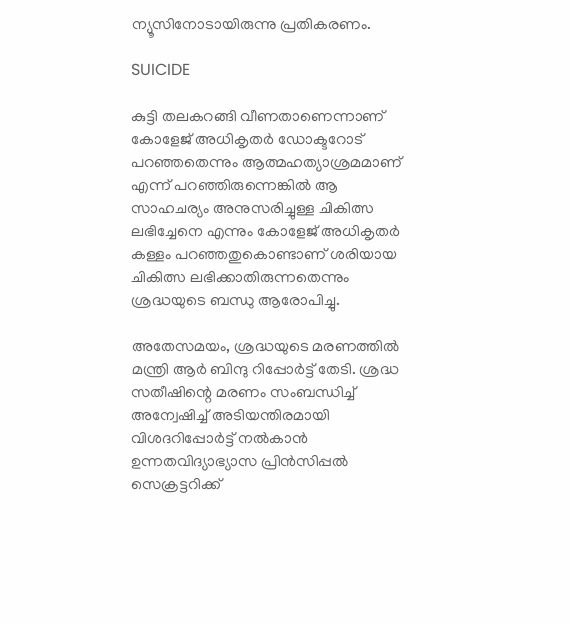ന്യൂസിനോടായിരുന്നു പ്രതികരണം.

SUICIDE

കുട്ടി തലകറങ്ങി വീണതാണെന്നാണ് കോളേജ് അധികൃതർ ഡോക്ടറോട് പറഞ്ഞതെന്നും ആത്മഹത്യാശ്രമമാണ് എന്ന് പറഞ്ഞിരുന്നെങ്കിൽ ആ സാഹചര്യം അനുസരിച്ചുള്ള ചികിത്സ ലഭിച്ചേനെ എന്നും കോളേജ് അധികൃതർ കള്ളം പറഞ്ഞതുകൊണ്ടാണ് ശരിയായ ചികിത്സ ലഭിക്കാതിരുന്നതെന്നും ശ്രദ്ധയുടെ ബന്ധു ആരോപിച്ചു.

അതേസമയം, ശ്രദ്ധയുടെ മരണത്തിൽ മന്ത്രി ആർ ബിന്ദു റിപ്പോർട്ട് തേടി. ശ്രദ്ധ സതീഷിന്റെ മരണം സംബന്ധിച്ച് അന്വേഷിച്ച് അടിയന്തിരമായി വിശദറിപ്പോർട്ട് നൽകാൻ ഉന്നതവിദ്യാഭ്യാസ പ്രിൻസിപ്പൽ സെക്രട്ടറിക്ക്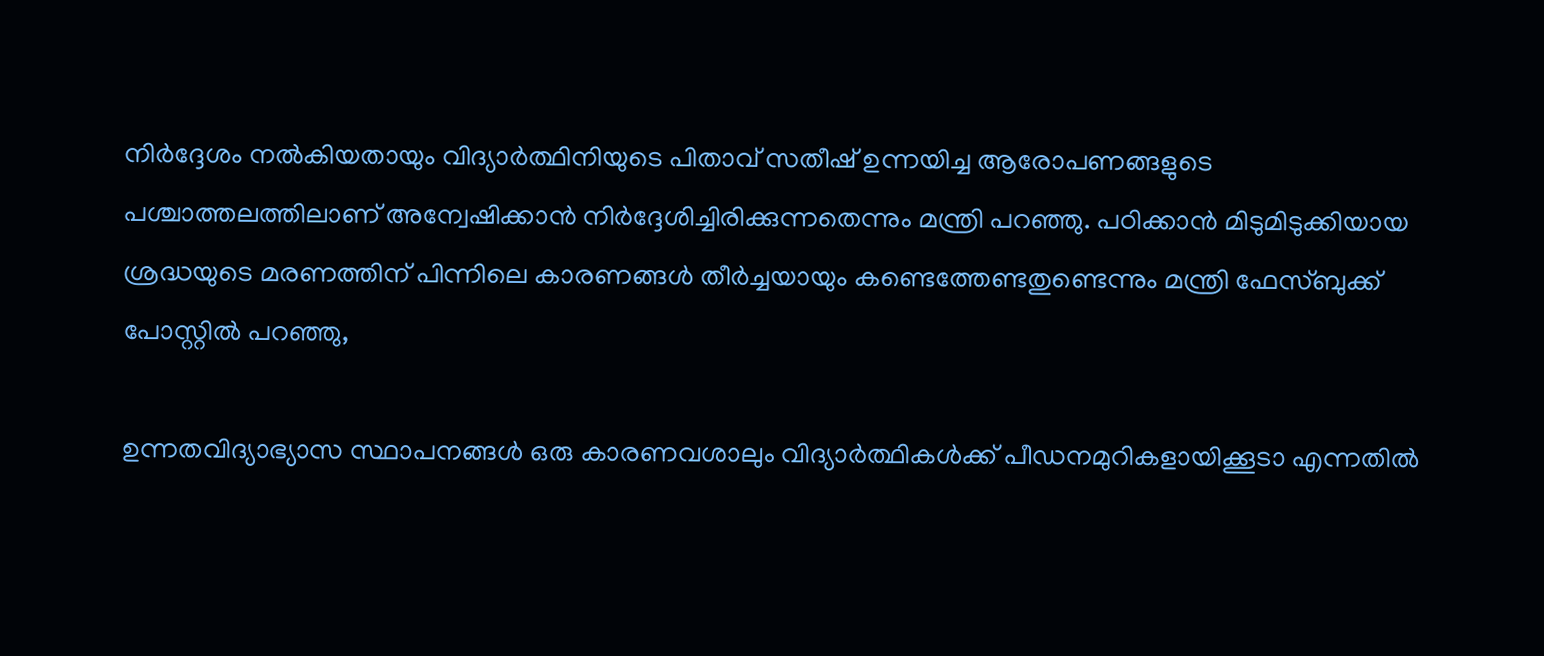നിർദ്ദേശം നൽകിയതായും വിദ്യാർത്ഥിനിയുടെ പിതാവ് സതീഷ് ഉന്നയിച്ച ആരോപണങ്ങളുടെ പശ്ചാത്തലത്തിലാണ് അന്വേഷിക്കാൻ നിർദ്ദേശിച്ചിരിക്കുന്നതെന്നും മന്ത്രി പറഞ്ഞു. പഠിക്കാൻ മിടുമിടുക്കിയായ ശ്രദ്ധയുടെ മരണത്തിന് പിന്നിലെ കാരണങ്ങൾ തീർച്ചയായും കണ്ടെത്തേണ്ടതുണ്ടെന്നും മന്ത്രി ഫേസ്ബുക്ക് പോസ്റ്റിൽ പറഞ്ഞു,

ഉന്നതവിദ്യാഭ്യാസ സ്ഥാപനങ്ങൾ ഒരു കാരണവശാലും വിദ്യാർത്ഥികൾക്ക് പീഡനമുറികളായിക്കൂടാ എന്നതിൽ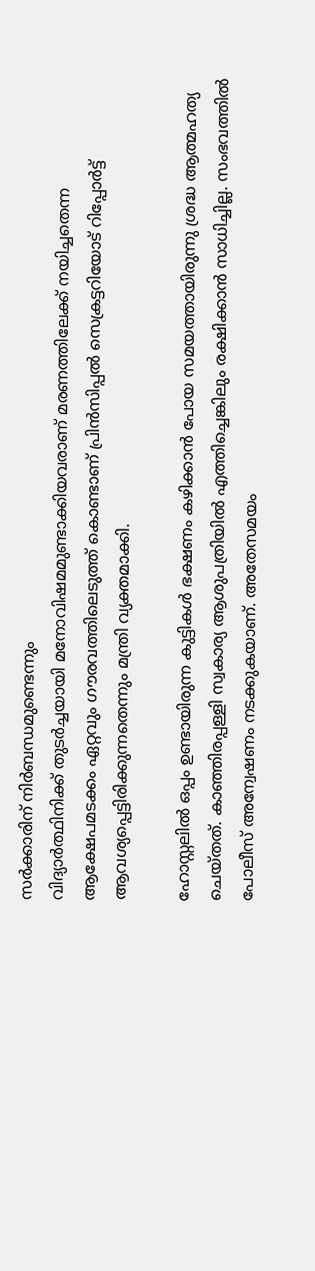സർക്കാരിന് നിർബന്ധമുണ്ടെന്നും
വിദ്യാർത്ഥിനിക്ക് തുടർച്ചയായി മനോവിഷമമുണ്ടാക്കിയവരാണ് മരണത്തിലേക്ക് നയിച്ചതെന്ന ആക്ഷേപമടക്കം ഏറ്റവും ഗൗരവത്തിലെടുത്ത് കൊണ്ടാണ് പ്രിൻസിപ്പൽ സെക്രട്ടറിയോട് റിപ്പോർട്ട് ആവശ്യപ്പെട്ടിരിക്കുന്നതെന്നും മന്ത്രി വ്യക്തമാക്കി.

ഹോസ്റ്റലിൽ ഒപ്പം ഉണ്ടായിരുന്ന കുട്ടികൾ ഭക്ഷണം കഴിക്കാൻ പോയ സമയത്തായിരുന്നു ശ്രദ്ധ ആത്മഹത്യ ചെയ്തത്. കാഞ്ഞിരപ്പള്ളി സ്വകാര്യ ആശുപത്രിയിൽ എത്തിച്ചെങ്കിലും രക്ഷിക്കാൻ സാധിച്ചില്ല. സംഭവത്തിൽ പോലീസ് അന്വേഷണം നടക്കുകയാണ്. അതേസമയം ‌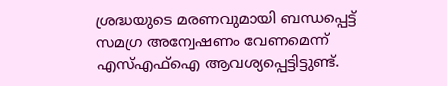ശ്രദ്ധയുടെ മരണവുമായി ബന്ധപ്പെട്ട് സമഗ്ര അന്വേഷണം വേണമെന്ന് എസ്എഫ്ഐ ആവശ്യപ്പെട്ടിട്ടുണ്ട്.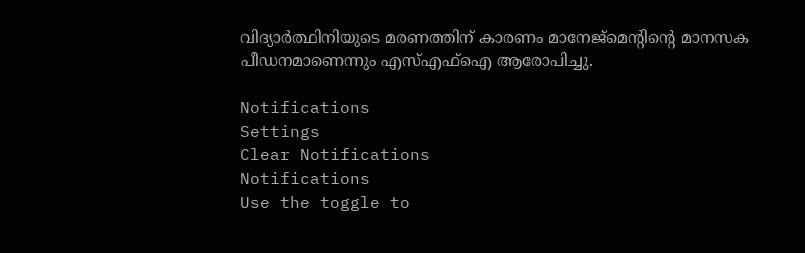വിദ്യാർത്ഥിനിയുടെ മരണത്തിന് കാരണം മാനേജ്മെന്റിന്റെ മാനസക പീഡനമാണെന്നും എസ്എഫ്ഐ ആരോപിച്ചു.

Notifications
Settings
Clear Notifications
Notifications
Use the toggle to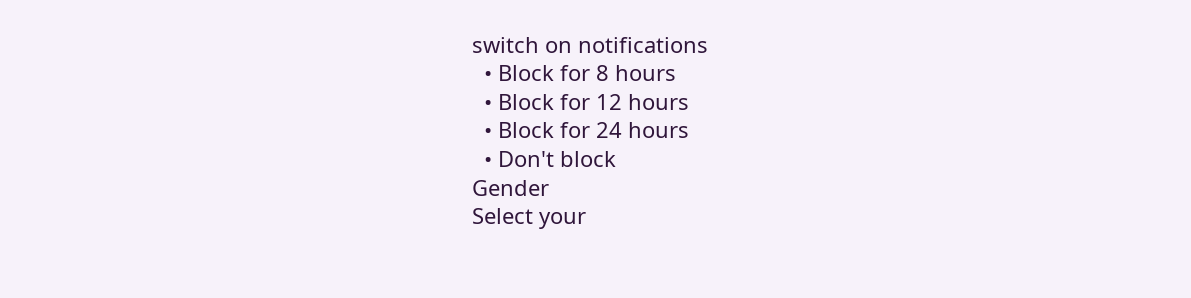switch on notifications
  • Block for 8 hours
  • Block for 12 hours
  • Block for 24 hours
  • Don't block
Gender
Select your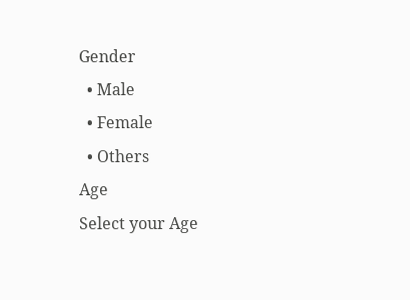Gender
  • Male
  • Female
  • Others
Age
Select your Age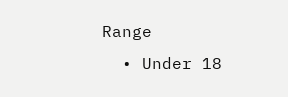Range
  • Under 18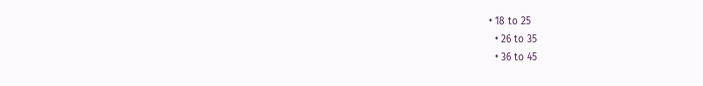• 18 to 25
  • 26 to 35
  • 36 to 45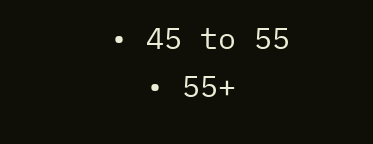• 45 to 55
  • 55+